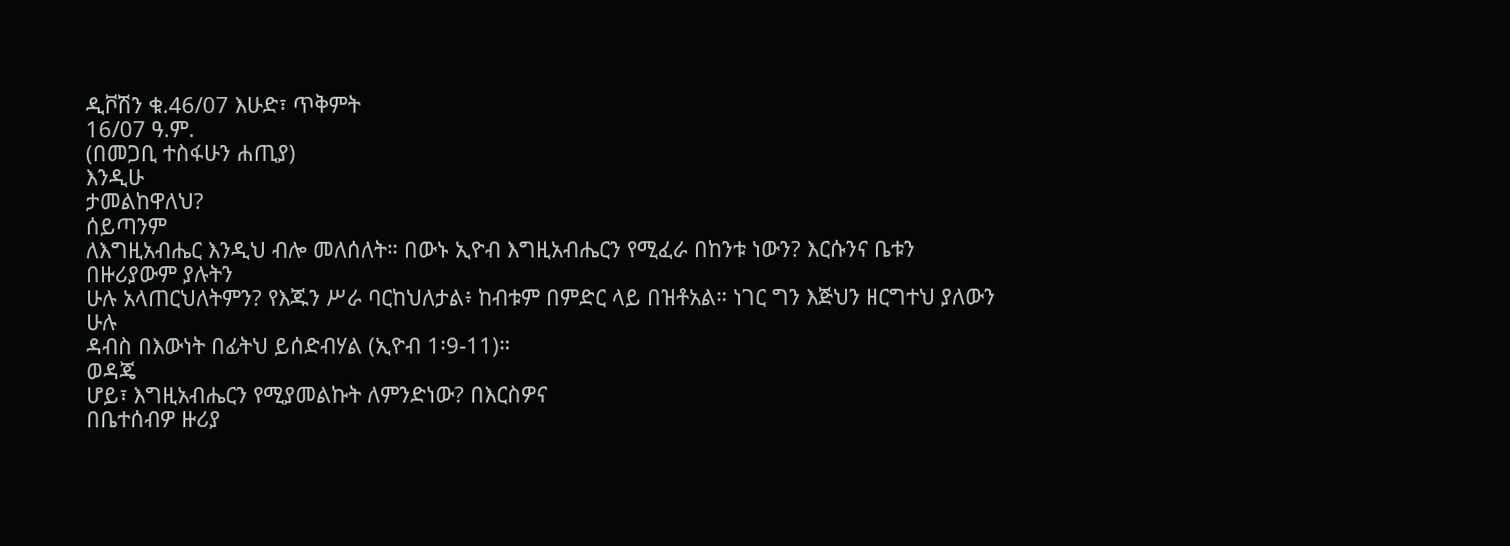ዲቮሽን ቁ.46/07 እሁድ፣ ጥቅምት
16/07 ዓ.ም.
(በመጋቢ ተስፋሁን ሐጢያ)
እንዲሁ
ታመልከዋለህ?
ሰይጣንም
ለእግዚአብሔር እንዲህ ብሎ መለሰለት። በውኑ ኢዮብ እግዚአብሔርን የሚፈራ በከንቱ ነውን? እርሱንና ቤቱን በዙሪያውም ያሉትን
ሁሉ አላጠርህለትምን? የእጁን ሥራ ባርከህለታል፥ ከብቱም በምድር ላይ በዝቶአል። ነገር ግን እጅህን ዘርግተህ ያለውን ሁሉ
ዳብስ በእውነት በፊትህ ይሰድብሃል (ኢዮብ 1፡9-11)።
ወዳጄ
ሆይ፣ እግዚአብሔርን የሚያመልኩት ለምንድነው? በእርስዎና
በቤተሰብዎ ዙሪያ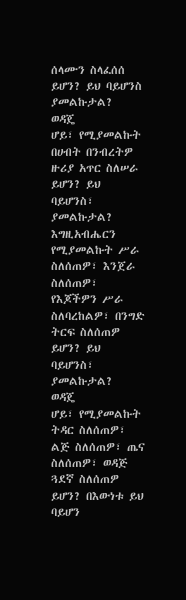ሰላሙን ስላፈሰሰ ይሆን? ይህ ባይሆንስ ያመልኩታል?
ወዳጄ
ሆይ፣ የሚያመልኩት በሀብት በንብረትዎ ዙሪያ አጥር ስለሠራ ይሆን? ይህ ባይሆንስ፣ ያመልኩታል?
እግዚአብሔርን
የሚያመልኩት ሥራ ስለሰጠዎ፣ እንጀራ ስለሰጠዎ፣ የእጆችዎን ሥራ ስለባረከልዎ፣ በንግድ ትርፍ ስለሰጠዎ ይሆን? ይህ ባይሆንስ፣
ያመልኩታል?
ወዳጄ
ሆይ፣ የሚያመልኩት ትዳር ስለሰጠዎ፣ ልጅ ስለሰጠዎ፣ ጤና ስለሰጠዎ፣ ወዳጅ ጓደኛ ስለሰጠዎ ይሆን? በእውነቱ ይህ ባይሆን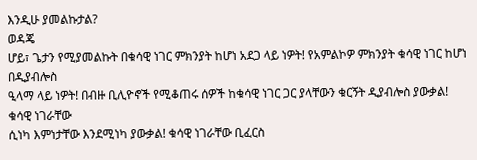እንዲሁ ያመልኩታል?
ወዳጄ
ሆይ፣ ጌታን የሚያመልኩት በቁሳዊ ነገር ምክንያት ከሆነ አደጋ ላይ ነዎት! የአምልኮዎ ምክንያት ቁሳዊ ነገር ከሆነ በዲያብሎስ
ዒላማ ላይ ነዎት! በብዙ ቢሊዮኖች የሚቆጠሩ ሰዎች ከቁሳዊ ነገር ጋር ያላቸውን ቁርኝት ዲያብሎስ ያውቃል! ቁሳዊ ነገራቸው
ሲነካ እምነታቸው እንደሚነካ ያውቃል! ቁሳዊ ነገራቸው ቢፈርስ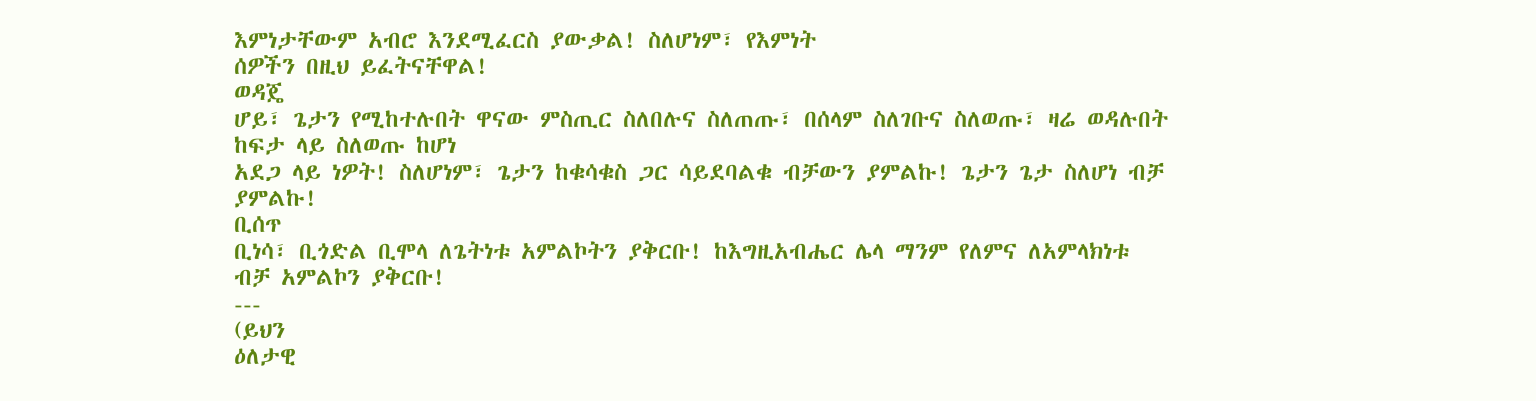እምነታቸውም አብሮ እንደሚፈርስ ያውቃል! ስለሆነም፣ የእምነት
ሰዎችን በዚህ ይፈትናቸዋል!
ወዳጄ
ሆይ፣ ጌታን የሚከተሉበት ዋናው ምስጢር ስለበሉና ስለጠጡ፣ በሰላም ስለገቡና ስለወጡ፣ ዛሬ ወዳሉበት ከፍታ ላይ ስለወጡ ከሆነ
አደጋ ላይ ነዎት! ስለሆነም፣ ጌታን ከቁሳቁስ ጋር ሳይደባልቁ ብቻውን ያምልኩ! ጌታን ጌታ ስለሆነ ብቻ ያምልኩ!
ቢሰጥ
ቢነሳ፣ ቢጎድል ቢሞላ ለጌትነቱ አምልኮትን ያቅርቡ! ከእግዚአብሔር ሌላ ማንም የለምና ለአምላክነቱ ብቻ አምልኮን ያቅርቡ!
---
(ይህን
ዕለታዊ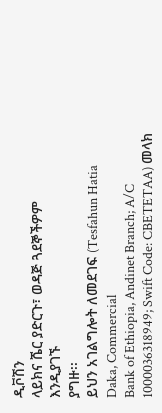ዲቮሽን
ላይክና ሼር ያድርጉ፣ ወዳጅ ጓደኞችዎም
እንዲያገኙ
ያግዙ፡፡
ይህን አገልግሎት ለመደገፍ (Tesfahun Hatia Daka, Commercial
Bank of Ethiopia, Andinet Branch; A/C 1000036318949; Swift Code: CBETETAA) መላክ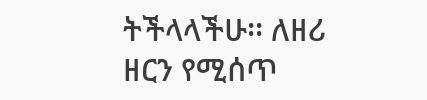ትችላላችሁ፡፡ ለዘሪ ዘርን የሚሰጥ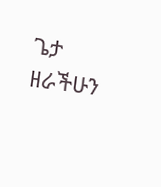ጌታ ዘራችሁን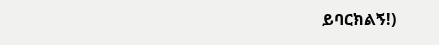ይባርክልኝ!)